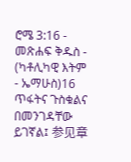ሮሜ 3:16 - መጽሐፍ ቅዱስ - (ካቶሊካዊ እትም - ኤማሁስ)16 ጥፋትና ጉስቁልና በመንገዳቸው ይገኛል፤ 参见章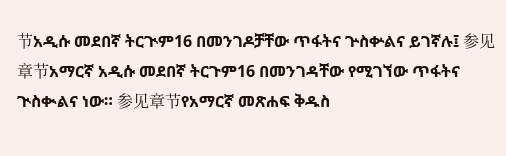节አዲሱ መደበኛ ትርጒም16 በመንገዶቻቸው ጥፋትና ጕስቍልና ይገኛሉ፤ 参见章节አማርኛ አዲሱ መደበኛ ትርጉም16 በመንገዳቸው የሚገኘው ጥፋትና ጒስቊልና ነው። 参见章节የአማርኛ መጽሐፍ ቅዱስ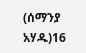(ሰማንያ አሃዱ)16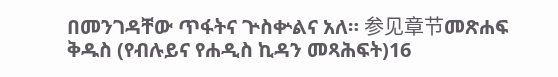በመንገዳቸው ጥፋትና ጕስቍልና አለ። 参见章节መጽሐፍ ቅዱስ (የብሉይና የሐዲስ ኪዳን መጻሕፍት)16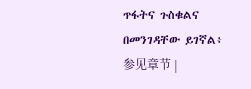ጥፋትና ጉስቁልና በመንገዳቸው ይገኛል፥ 参见章节 |